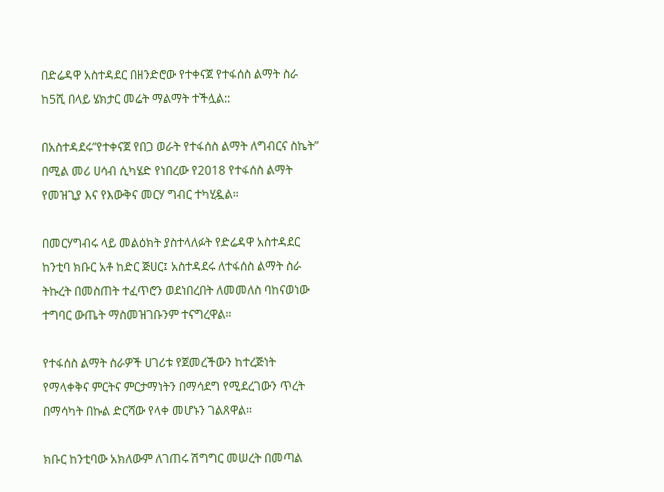በድሬዳዋ አስተዳደር በዘንድሮው የተቀናጀ የተፋሰስ ልማት ስራ ከ5ሺ በላይ ሄክታር መሬት ማልማት ተችሏል::

በአስተዳደሩ”የተቀናጀ የበጋ ወራት የተፋሰስ ልማት ለግብርና ስኬት” በሚል መሪ ሀሳብ ሲካሄድ የነበረው የ2018 የተፋሰስ ልማት የመዝጊያ እና የእውቅና መርሃ ግብር ተካሂዷል።

በመርሃግብሩ ላይ መልዕክት ያስተላለፉት የድሬዳዋ አስተዳደር ከንቲባ ክቡር አቶ ከድር ጅሀር፤ አስተዳደሩ ለተፋሰስ ልማት ስራ ትኩረት በመስጠት ተፈጥሮን ወደነበረበት ለመመለስ ባከናወነው ተግባር ውጤት ማስመዝገቡንም ተናግረዋል።

የተፋሰስ ልማት ስራዎች ሀገሪቱ የጀመረችውን ከተረጅነት የማላቀቅና ምርትና ምርታማነትን በማሳደግ የሚደረገውን ጥረት በማሳካት በኩል ድርሻው የላቀ መሆኑን ገልጸዋል።

ክቡር ከንቲባው አክለውም ለገጠሩ ሽግግር መሠረት በመጣል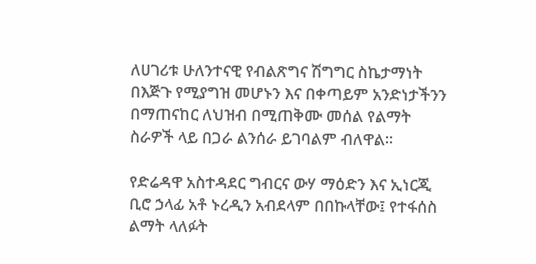ለሀገሪቱ ሁለንተናዊ የብልጽግና ሽግግር ስኬታማነት በእጅጉ የሚያግዝ መሆኑን እና በቀጣይም አንድነታችንን በማጠናከር ለህዝብ በሚጠቅሙ መሰል የልማት ስራዎች ላይ በጋራ ልንሰራ ይገባልም ብለዋል።

የድሬዳዋ አስተዳደር ግብርና ውሃ ማዕድን እና ኢነርጂ ቢሮ ኃላፊ አቶ ኑረዲን አብደላም በበኩላቸው፤ የተፋሰስ ልማት ላለፉት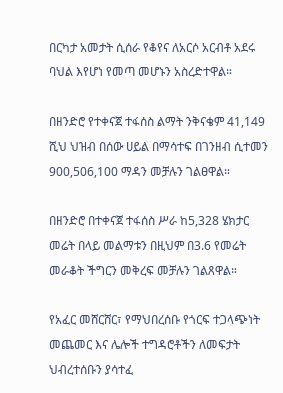በርካታ አመታት ሲሰራ የቆየና ለአርሶ አርብቶ አደሩ ባህል እየሆነ የመጣ መሆኑን አስረድተዋል።

በዘንድሮ የተቀናጀ ተፋሰስ ልማት ንቅናቄም 41,149 ሺህ ህዝብ በሰው ሀይል በማሳተፍ በገንዘብ ሲተመን 900,506,100 ማዳን መቻሉን ገልፀዋል።

በዘንድሮ በተቀናጀ ተፋሰስ ሥራ ከ5,328 ሄክታር መሬት በላይ መልማቱን በዚህም በ3.6 የመሬት መራቆት ችግርን መቅረፍ መቻሉን ገልጸዋል።

የአፈር መሸርሸር፣ የማህበረሰቡ የጎርፍ ተጋላጭነት መጨመር እና ሌሎች ተግዳሮቶችን ለመፍታት ህብረተሰቡን ያሳተፈ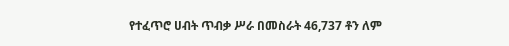የተፈጥሮ ሀብት ጥብቃ ሥራ በመስራት 46,737 ቶን ለም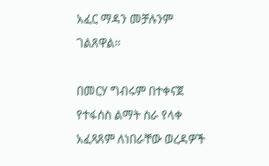አፈር ማዳን መቻሉንም ገልጸዋል።

በመርሃ ግብሩም በተቀናጀ የተፋሰስ ልማት ስራ የላቀ አፈጻጸም ለነበራቸው ወረዳዎች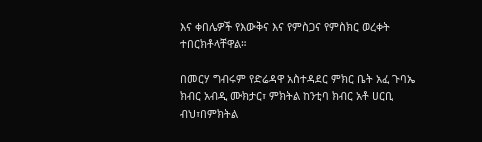እና ቀበሌዎች የእውቅና እና የምስጋና የምስክር ወረቀት ተበርክቶላቸዋል።

በመርሃ ግብሩም የድሬዳዋ አስተዳደር ምክር ቤት አፈ ጉባኤ ክብር አብዲ ሙክታር፣ ምክትል ከንቲባ ክብር አቶ ሀርቢ ብህ፣በምክትል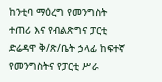ከንቲባ ማዕረግ የመንግስት ተጠሪ እና የብልጽግና ፓርቲ ድሬዳዋ ቅ/ጽ/ቤት ኃላፊ ከፍተኛ የመንግስትና የፓርቲ ሥራ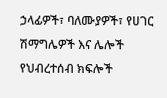ኃላፊዎች፣ ባለሙያዎች፣ የሀገር ሽማግሌዎች እና ሌሎች የህብረተሰብ ክፍሎች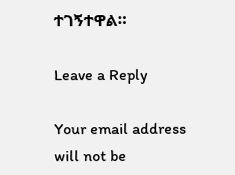ተገኝተዋል።

Leave a Reply

Your email address will not be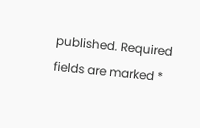published. Required fields are marked *